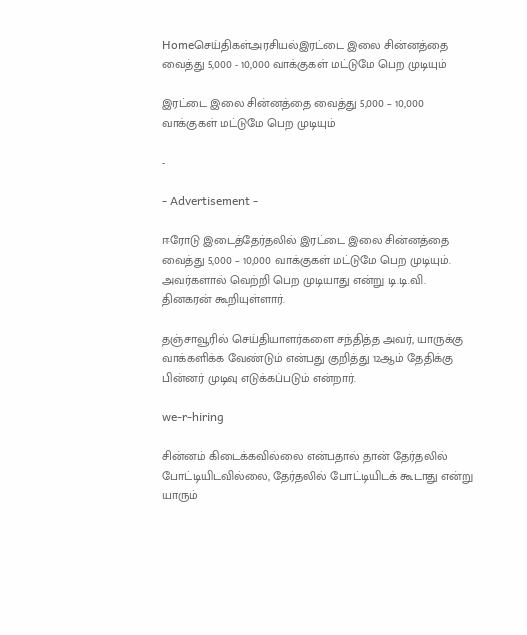Homeசெய்திகள்அரசியல்இரட்டை இலை சின்னத்தை வைத்து 5,000 - 10,000 வாக்குகள் மட்டுமே பெற முடியும்

இரட்டை இலை சின்னத்தை வைத்து 5,000 – 10,000 வாக்குகள் மட்டுமே பெற முடியும்

-

- Advertisement -

ஈரோடு இடைத்தேர்தலில் இரட்டை இலை சின்னத்தை வைத்து 5,000 – 10,000 வாக்குகள் மட்டுமே பெற முடியும். அவர்களால் வெற்றி பெற முடியாது என்று டி.டி.வி. தினகரன் கூறியுள்ளார்.

தஞ்சாவூரில் செய்தியாளர்களை சந்தித்த அவர், யாருக்கு வாக்களிக்க வேண்டும் என்பது குறித்து 12ஆம் தேதிக்கு பின்னர் முடிவு எடுக்கப்படும் என்றார்.

we-r-hiring

சின்னம் கிடைக்கவில்லை என்பதால் தான் தேர்தலில் போட்டியிடவில்லை, தேர்தலில் போட்டியிடக் கூடாது என்று யாரும்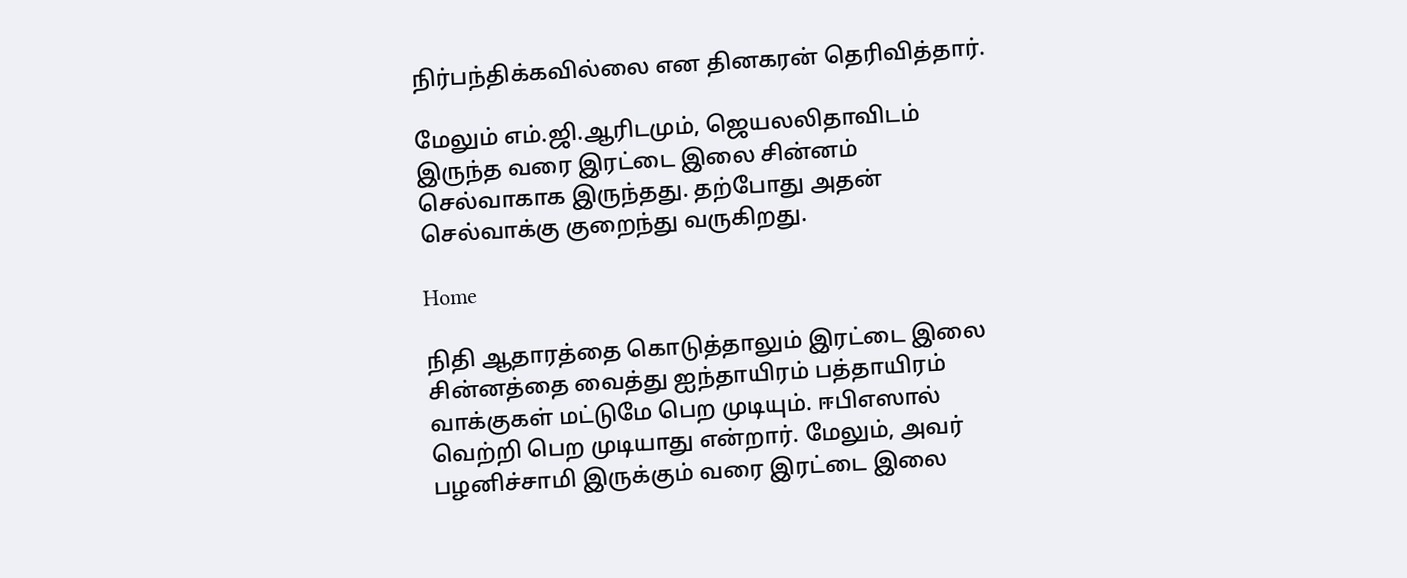நிர்பந்திக்கவில்லை என தினகரன் தெரிவித்தார்.

மேலும் எம்.ஜி.ஆரிடமும், ஜெயலலிதாவிடம் இருந்த வரை இரட்டை இலை சின்னம் செல்வாகாக இருந்தது. தற்போது அதன் செல்வாக்கு குறைந்து வருகிறது.

Home

நிதி ஆதாரத்தை கொடுத்தாலும் இரட்டை இலை சின்னத்தை வைத்து ஐந்தாயிரம் பத்தாயிரம் வாக்குகள் மட்டுமே பெற முடியும். ஈபிஎஸால் வெற்றி பெற முடியாது என்றார். மேலும், அவர் பழனிச்சாமி இருக்கும் வரை இரட்டை இலை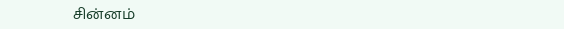சின்னம்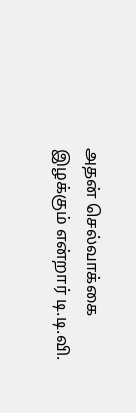அதன் செல்வாக்கை இழக்கும் என்றார் டி.டி.வி.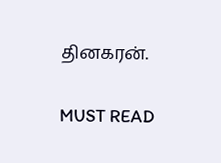தினகரன்.

MUST READ